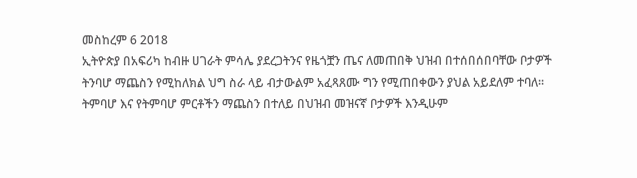መስከረም 6 2018
ኢትዮጵያ በአፍሪካ ከብዙ ሀገራት ምሳሌ ያደረጋትንና የዜጎቿን ጤና ለመጠበቅ ህዝብ በተሰበሰበባቸው ቦታዎች ትንባሆ ማጨስን የሚከለክል ህግ ስራ ላይ ብታውልም አፈጻጸሙ ግን የሚጠበቀውን ያህል አይደለም ተባለ፡፡
ትምባሆ እና የትምባሆ ምርቶችን ማጨስን በተለይ በህዝብ መዝናኛ ቦታዎች እንዲሁም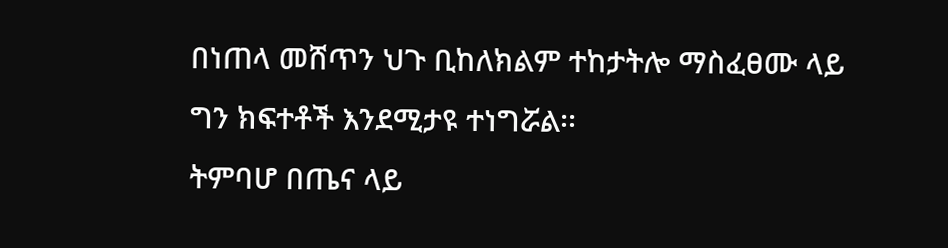በነጠላ መሸጥን ህጉ ቢከለክልም ተከታትሎ ማስፈፀሙ ላይ ግን ክፍተቶች እንደሚታዩ ተነግሯል፡፡
ትምባሆ በጤና ላይ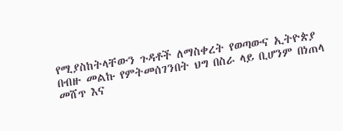የሚያስከትላቸውን ጉዳቶች ለማስቀረት የወጣውና ኢትዮጵያ በብዙ መልኩ የምትመሰገንበት ህግ በስራ ላይ ቢሆንም በነጠላ መሸጥ እና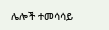ሌሎች ተመሳሳይ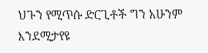ህጉን የሚጥሱ ድርጊቶች ግን አሁንም እንደሚታየዩ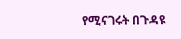የሚናገሩት በጉዳዩ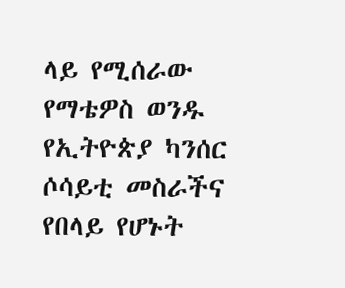ላይ የሚሰራው የማቴዎስ ወንዱ የኢትዮጵያ ካንሰር ሶሳይቲ መስራችና የበላይ የሆኑት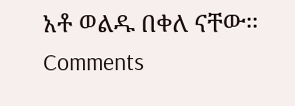አቶ ወልዱ በቀለ ናቸው፡፡
Comments